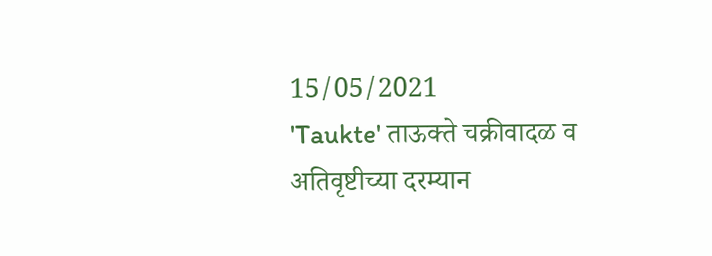15/05/2021
'Taukte' ताऊक्ते चक्रीवादळ व अतिवृष्टीच्या दरम्यान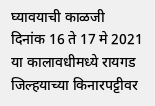घ्यावयाची काळजी
दिनांक 16 ते 17 मे 2021 या कालावधीमध्ये रायगड जिल्हयाच्या किनारपट्टीवर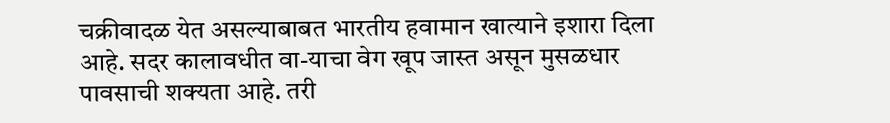चक्रीवादळ येत असल्याबाबत भारतीय हवामान खात्याने इशारा दिला आहे. सदर कालावधीत वा-याचा वेग खूप जास्त असून मुसळधार पावसाची शक्यता आहे. तरी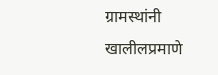ग्रामस्थांनी खालीलप्रमाणे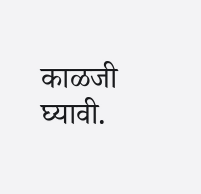काळजी घ्यावी.